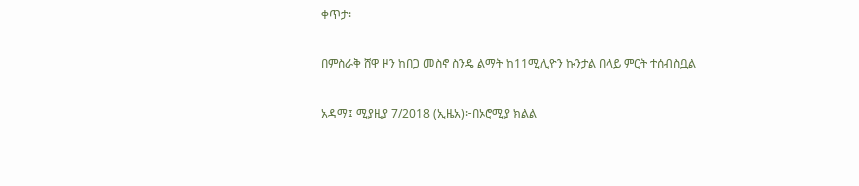ቀጥታ፡

በምስራቅ ሸዋ ዞን ከበጋ መስኖ ስንዴ ልማት ከ11ሚሊዮን ኩንታል በላይ ምርት ተሰብስቧል

አዳማ፤ ሚያዚያ 7/2018 (ኢዜአ)፦በኦሮሚያ ክልል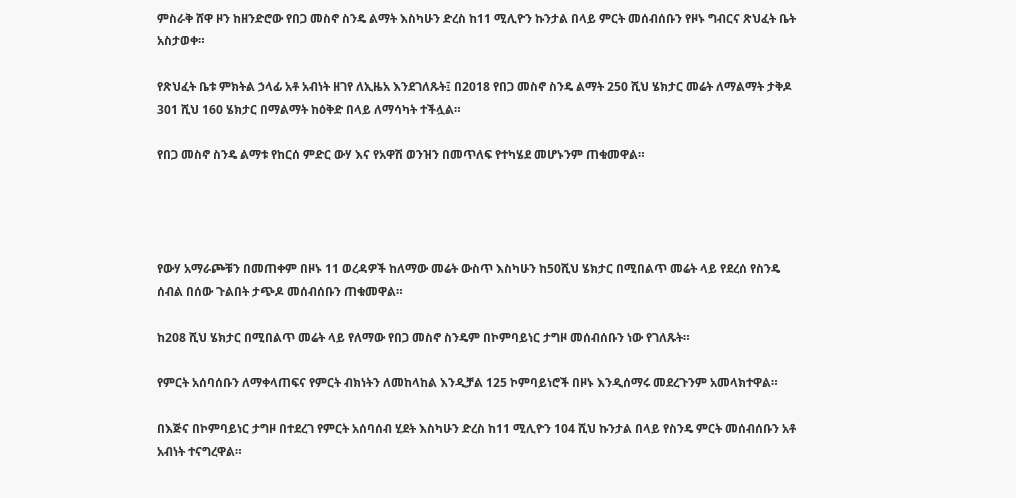ምስራቅ ሸዋ ዞን ከዘንድሮው የበጋ መስኖ ስንዴ ልማት እስካሁን ድረስ ከ11 ሚሊዮን ኩንታል በላይ ምርት መሰብሰቡን የዞኑ ግብርና ጽህፈት ቤት አስታወቀ።

የጽህፈት ቤቱ ምክትል ኃላፊ አቶ አብነት ዘገየ ለኢዜአ እንደገለጹት፤ በ2018 የበጋ መስኖ ስንዴ ልማት 250 ሺህ ሄክታር መሬት ለማልማት ታቅዶ 301 ሺህ 160 ሄክታር በማልማት ከዕቅድ በላይ ለማሳካት ተችሏል።

የበጋ መስኖ ስንዴ ልማቱ የከርሰ ምድር ውሃ እና የአዋሽ ወንዝን በመጥለፍ የተካሄደ መሆኑንም ጠቁመዋል።




የውሃ አማራጮቹን በመጠቀም በዞኑ 11 ወረዳዎች ከለማው መሬት ውስጥ እስካሁን ከ50ሺህ ሄክታር በሚበልጥ መሬት ላይ የደረሰ የስንዴ ሰብል በሰው ጉልበት ታጭዶ መሰብሰቡን ጠቁመዋል።

ከ208 ሺህ ሄክታር በሚበልጥ መሬት ላይ የለማው የበጋ መስኖ ስንዴም በኮምባይነር ታግዞ መሰብሰቡን ነው የገለጹት።

የምርት አሰባሰቡን ለማቀላጠፍና የምርት ብክነትን ለመከላከል እንዲቻል 125 ኮምባይነሮች በዞኑ እንዲሰማሩ መደረጉንም አመላክተዋል።

በእጅና በኮምባይነር ታግዞ በተደረገ የምርት አሰባሰብ ሂደት እስካሁን ድረስ ከ11 ሚሊዮን 104 ሺህ ኩንታል በላይ የስንዴ ምርት መሰብሰቡን አቶ አብነት ተናግረዋል።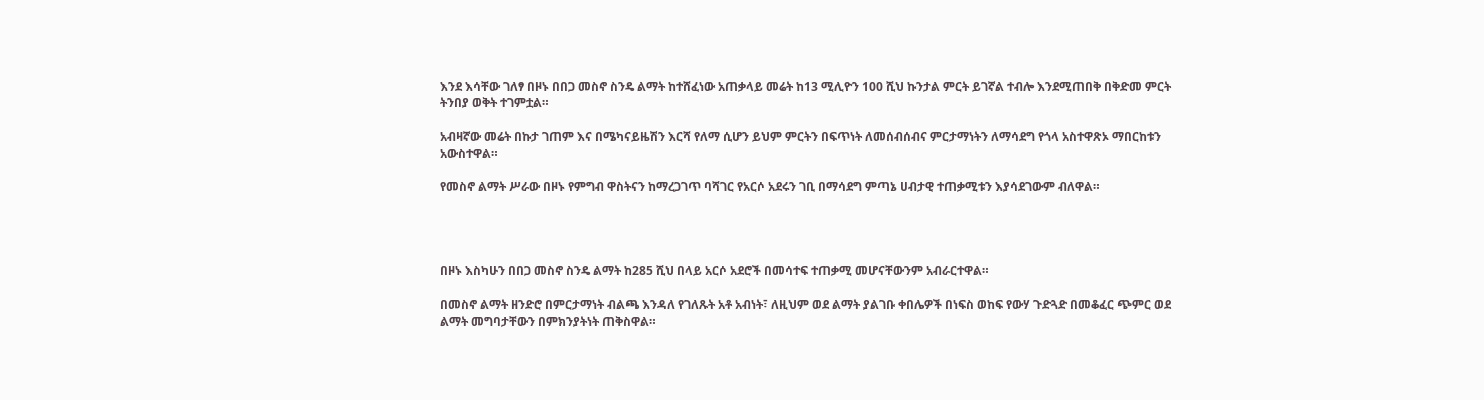እንደ እሳቸው ገለፃ በዞኑ በበጋ መስኖ ስንዴ ልማት ከተሸፈነው አጠቃላይ መሬት ከ13 ሚሊዮን 100 ሺህ ኩንታል ምርት ይገኛል ተብሎ እንደሚጠበቅ በቅድመ ምርት ትንበያ ወቅት ተገምቷል።

አብዛኛው መሬት በኩታ ገጠም እና በሜካናይዜሽን እርሻ የለማ ሲሆን ይህም ምርትን በፍጥነት ለመሰብሰብና ምርታማነትን ለማሳደግ የጎላ አስተዋጽኦ ማበርከቱን አውስተዋል።

የመስኖ ልማት ሥራው በዞኑ የምግብ ዋስትናን ከማረጋገጥ ባሻገር የአርሶ አደሩን ገቢ በማሳደግ ምጣኔ ሀብታዊ ተጠቃሚቱን እያሳደገውም ብለዋል።




በዞኑ እስካሁን በበጋ መስኖ ስንዴ ልማት ከ285 ሺህ በላይ አርሶ አደሮች በመሳተፍ ተጠቃሚ መሆናቸውንም አብራርተዋል።

በመስኖ ልማት ዘንድሮ በምርታማነት ብልጫ እንዳለ የገለጹት አቶ አብነት፣ ለዚህም ወደ ልማት ያልገቡ ቀበሌዎች በነፍስ ወከፍ የውሃ ጉድጓድ በመቆፈር ጭምር ወደ ልማት መግባታቸውን በምክንያትነት ጠቅስዋል።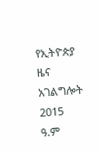የኢትዮጵያ ዜና አገልግሎት
2015
ዓ.ም